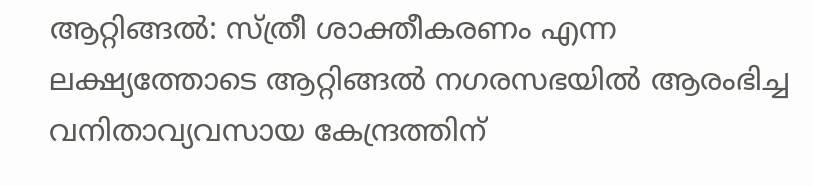ആറ്റിങ്ങൽ: സ്ത്രീ ശാക്തീകരണം എന്ന ലക്ഷ്യത്തോടെ ആറ്റിങ്ങൽ നഗരസഭയിൽ ആരംഭിച്ച വനിതാവ്യവസായ കേന്ദ്രത്തിന്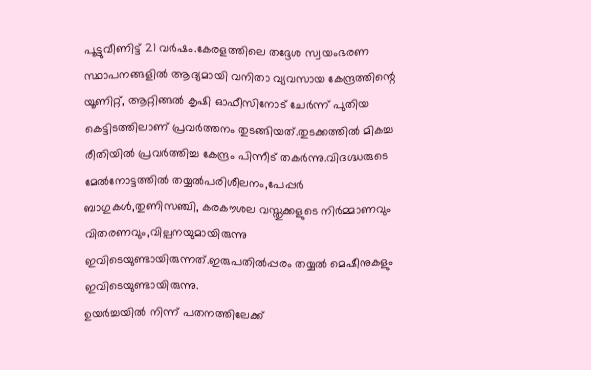പൂട്ടുവീണിട്ട് 21 വർഷം.കേരളത്തിലെ തദ്ദേശ സ്വയംഭരണ സ്ഥാപനങ്ങളിൽ ആദ്യമായി വനിതാ വ്യവസായ കേന്ദ്രത്തിന്റെ യൂണിറ്റ്, ആറ്റിങ്ങൽ കൃഷി ഓഫീസിനോട് ചേർന്ന് പുതിയ കെട്ടിടത്തിലാണ് പ്രവർത്തനം തുടങ്ങിയത്.തുടക്കത്തിൽ മികച്ച രീതിയിൽ പ്രവർത്തിച്ച കേന്ദ്രം പിന്നീട് തകർന്നു.വിദഗ്ദ്ധരുടെ മേൽനോട്ടത്തിൽ തയ്യൽപരിശീലനം,പേപ്പർ ബാഗുകൾ,തുണിസഞ്ചി, കരകൗശല വസ്തുക്കളുടെ നിർമ്മാണവും വിതരണവും,വില്പനയുമായിരുന്നു ഇവിടെയുണ്ടായിരുന്നത്.ഇരുപതിൽപ്പരം തയ്യൽ മെഷീനുകളും ഇവിടെയുണ്ടായിരുന്നു.
ഉയർച്ചയിൽ നിന്ന് പതനത്തിലേക്ക്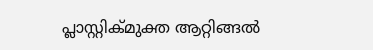പ്ലാസ്റ്റിക്മുക്ത ആറ്റിങ്ങൽ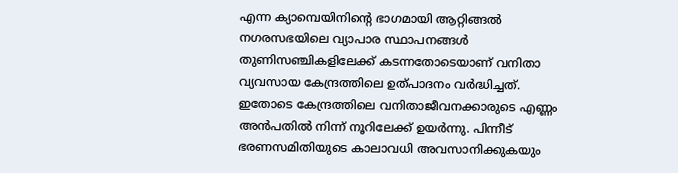എന്ന ക്യാമ്പെയിനിന്റെ ഭാഗമായി ആറ്റിങ്ങൽ നഗരസഭയിലെ വ്യാപാര സ്ഥാപനങ്ങൾ തുണിസഞ്ചികളിലേക്ക് കടന്നതോടെയാണ് വനിതാ വ്യവസായ കേന്ദ്രത്തിലെ ഉത്പാദനം വർദ്ധിച്ചത്. ഇതോടെ കേന്ദ്രത്തിലെ വനിതാജീവനക്കാരുടെ എണ്ണം അൻപതിൽ നിന്ന് നൂറിലേക്ക് ഉയർന്നു. പിന്നീട് ഭരണസമിതിയുടെ കാലാവധി അവസാനിക്കുകയും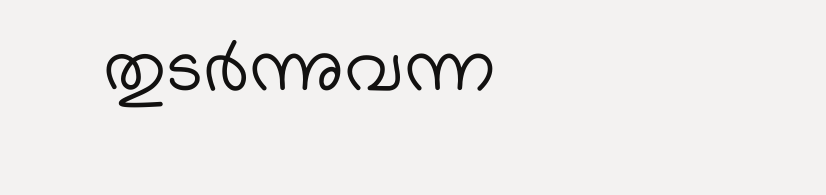തുടർന്നുവന്ന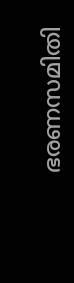ഭരണസമിതി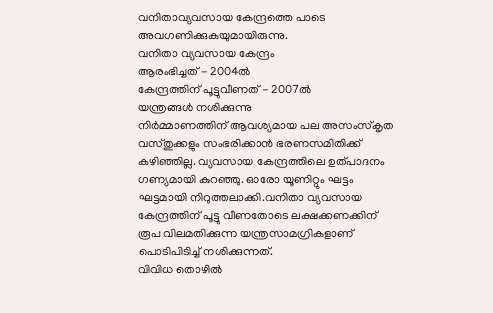വനിതാവ്യവസായ കേന്ദ്രത്തെ പാടെ അവഗണിക്കുകയുമായിരുന്നു.
വനിതാ വ്യവസായ കേന്ദ്രം
ആരംഭിച്ചത് - 2004ൽ
കേന്ദ്രത്തിന് പൂട്ടുവീണത് - 2007ൽ
യന്ത്രങ്ങൾ നശിക്കുന്നു
നിർമ്മാണത്തിന് ആവശ്യമായ പല അസംസ്കൃത വസ്തുക്കളും സംഭരിക്കാൻ ഭരണസമിതിക്ക് കഴിഞ്ഞില്ല. വ്യവസായ കേന്ദ്രത്തിലെ ഉത്പാദനം ഗണ്യമായി കുറഞ്ഞു. ഓരോ യൂണിറ്റും ഘട്ടം ഘട്ടമായി നിറുത്തലാക്കി.വനിതാ വ്യവസായ കേന്ദ്രത്തിന് പൂട്ടു വീണതോടെ ലക്ഷക്കണക്കിന് രൂപ വിലമതിക്കുന്ന യന്ത്രസാമഗ്രികളാണ് പൊടിപിടിച്ച് നശിക്കുന്നത്.
വിവിധ തൊഴിൽ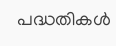പദ്ധതികൾ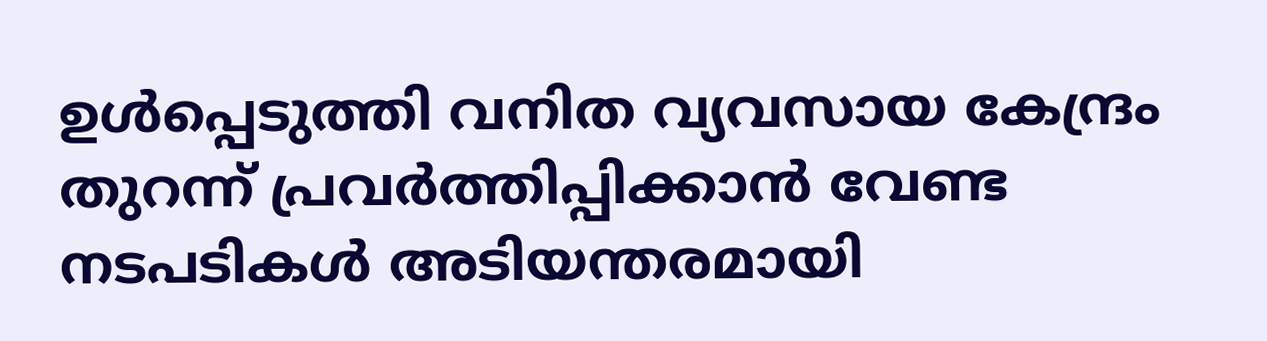ഉൾപ്പെടുത്തി വനിത വ്യവസായ കേന്ദ്രം തുറന്ന് പ്രവർത്തിപ്പിക്കാൻ വേണ്ട നടപടികൾ അടിയന്തരമായി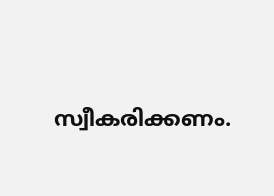സ്വീകരിക്കണം.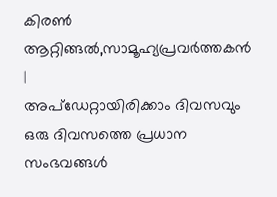കിരൺ ആറ്റിങ്ങൽ,സാമൂഹ്യപ്രവർത്തകൻ
|
അപ്ഡേറ്റായിരിക്കാം ദിവസവും
ഒരു ദിവസത്തെ പ്രധാന സംഭവങ്ങൾ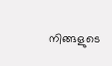നിങ്ങളുടെ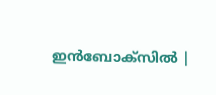ഇൻബോക്സിൽ |